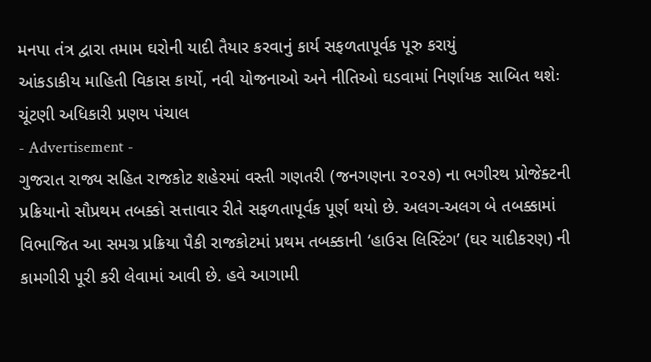મનપા તંત્ર દ્વારા તમામ ઘરોની યાદી તૈયાર કરવાનું કાર્ય સફળતાપૂર્વક પૂરુ કરાયું
આંકડાકીય માહિતી વિકાસ કાર્યો, નવી યોજનાઓ અને નીતિઓ ઘડવામાં નિર્ણાયક સાબિત થશેઃ ચૂંટણી અધિકારી પ્રણય પંચાલ
- Advertisement -
ગુજરાત રાજ્ય સહિત રાજકોટ શહેરમાં વસ્તી ગણતરી (જનગણના ૨૦૨૭) ના ભગીરથ પ્રોજેક્ટની પ્રક્રિયાનો સૌપ્રથમ તબક્કો સત્તાવાર રીતે સફળતાપૂર્વક પૂર્ણ થયો છે. અલગ-અલગ બે તબક્કામાં વિભાજિત આ સમગ્ર પ્રક્રિયા પૈકી રાજકોટમાં પ્રથમ તબક્કાની ‘હાઉસ લિસ્ટિંગ’ (ઘર યાદીકરણ) ની કામગીરી પૂરી કરી લેવામાં આવી છે. હવે આગામી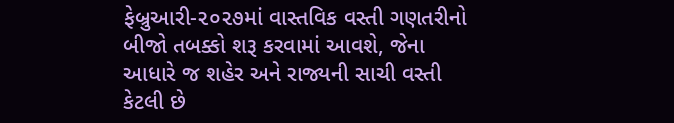ફેબ્રુઆરી-૨૦૨૭માં વાસ્તવિક વસ્તી ગણતરીનો બીજો તબક્કો શરૂ કરવામાં આવશે, જેના આધારે જ શહેર અને રાજ્યની સાચી વસ્તી કેટલી છે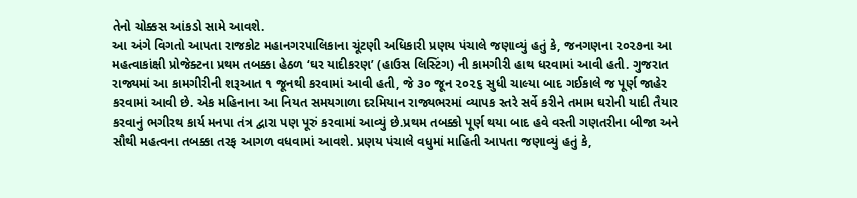તેનો ચોક્કસ આંકડો સામે આવશે.
આ અંગે વિગતો આપતા રાજકોટ મહાનગરપાલિકાના ચૂંટણી અધિકારી પ્રણય પંચાલે જણાવ્યું હતું કે, જનગણના ૨૦૨૭ના આ મહત્વાકાંક્ષી પ્રોજેક્ટના પ્રથમ તબક્કા હેઠળ ‘ઘર યાદીકરણ’ (હાઉસ લિસ્ટિંગ) ની કામગીરી હાથ ધરવામાં આવી હતી. ગુજરાત રાજ્યમાં આ કામગીરીની શરૂઆત ૧ જૂનથી કરવામાં આવી હતી, જે ૩૦ જૂન ૨૦૨૬ સુધી ચાલ્યા બાદ ગઈકાલે જ પૂર્ણ જાહેર કરવામાં આવી છે. એક મહિનાના આ નિયત સમયગાળા દરમિયાન રાજ્યભરમાં વ્યાપક સ્તરે સર્વે કરીને તમામ ઘરોની યાદી તૈયાર કરવાનું ભગીરથ કાર્ય મનપા તંત્ર દ્વારા પણ પૂરું કરવામાં આવ્યું છે.પ્રથમ તબક્કો પૂર્ણ થયા બાદ હવે વસ્તી ગણતરીના બીજા અને સૌથી મહત્વના તબક્કા તરફ આગળ વધવામાં આવશે. પ્રણય પંચાલે વધુમાં માહિતી આપતા જણાવ્યું હતું કે,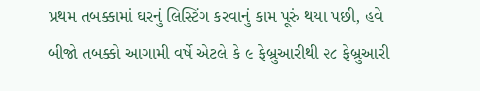પ્રથમ તબક્કામાં ઘરનું લિસ્ટિંગ કરવાનું કામ પૂરું થયા પછી, હવે બીજો તબક્કો આગામી વર્ષે એટલે કે ૯ ફેબ્રુઆરીથી ૨૮ ફેબ્રુઆરી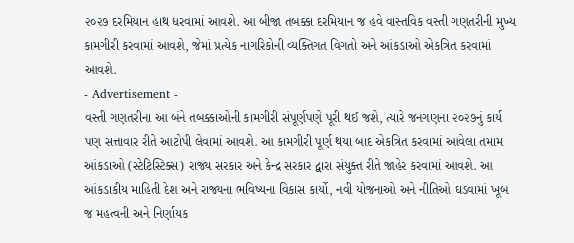૨૦૨૭ દરમિયાન હાથ ધરવામાં આવશે. આ બીજા તબક્કા દરમિયાન જ હવે વાસ્તવિક વસ્તી ગણતરીની મુખ્ય કામગીરી કરવામાં આવશે, જેમાં પ્રત્યેક નાગરિકોની વ્યક્તિગત વિગતો અને આંકડાઓ એકત્રિત કરવામાં આવશે.
- Advertisement -
વસ્તી ગણતરીના આ બંને તબક્કાઓની કામગીરી સંપૂર્ણપણે પૂરી થઈ જશે, ત્યારે જનગણના ૨૦૨૭નું કાર્ય પણ સત્તાવાર રીતે આટોપી લેવામાં આવશે. આ કામગીરી પૂર્ણ થયા બાદ એકત્રિત કરવામાં આવેલા તમામ આંકડાઓ (સ્ટેટિસ્ટિક્સ) રાજ્ય સરકાર અને કેન્દ્ર સરકાર દ્વારા સંયુક્ત રીતે જાહેર કરવામાં આવશે. આ આંકડાકીય માહિતી દેશ અને રાજ્યના ભવિષ્યના વિકાસ કાર્યો, નવી યોજનાઓ અને નીતિઓ ઘડવામાં ખૂબ જ મહત્વની અને નિર્ણાયક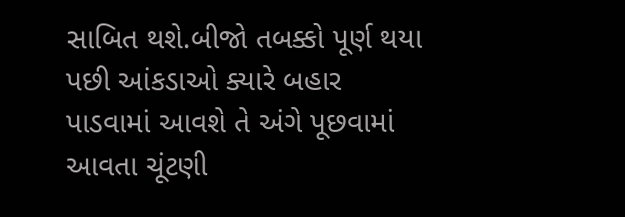સાબિત થશે.બીજો તબક્કો પૂર્ણ થયા પછી આંકડાઓ ક્યારે બહાર પાડવામાં આવશે તે અંગે પૂછવામાં આવતા ચૂંટણી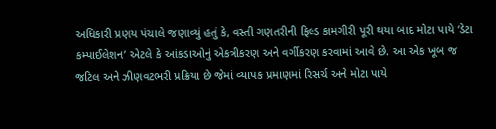અધિકારી પ્રણય પંચાલે જણાવ્યું હતું કે, વસ્તી ગણતરીની ફિલ્ડ કામગીરી પૂરી થયા બાદ મોટા પાયે ‘ડેટા કમ્પાઈલેશન’ એટલે કે આંકડાઓનું એકત્રીકરણ અને વર્ગીકરણ કરવામાં આવે છે. આ એક ખૂબ જ જટિલ અને ઝીણવટભરી પ્રક્રિયા છે જેમાં વ્યાપક પ્રમાણમાં રિસર્ચ અને મોટા પાયે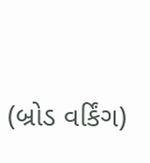(બ્રોડ વર્કિંગ)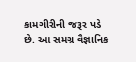કામગીરીની જરૂર પડે છે. આ સમગ્ર વૈજ્ઞાનિક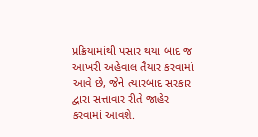પ્રક્રિયામાંથી પસાર થયા બાદ જ આખરી અહેવાલ તૈયાર કરવામાં આવે છે, જેને ત્યારબાદ સરકાર દ્વારા સત્તાવાર રીતે જાહેર કરવામાં આવશે.